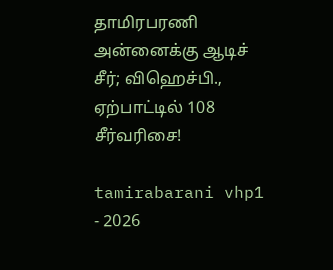தாமிரபரணி அன்னைக்கு ஆடிச் சீர்; விஹெச்பி., ஏற்பாட்டில் 108 சீர்வரிசை!

tamirabarani vhp1 - 2026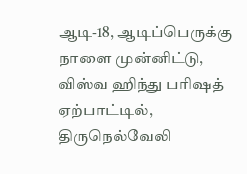ஆடி-18, ஆடிப்பெருக்கு நாளை முன்னிட்டு, விஸ்வ ஹிந்து பரிஷத் ஏற்பாட்டில், திருநெல்வேலி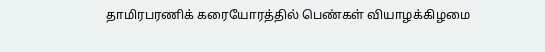தாமிரபரணிக் கரையோரத்தில் பெண்கள் வியாழக்கிழமை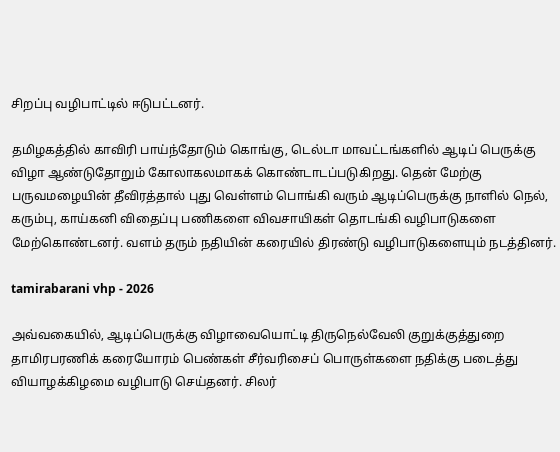சிறப்பு வழிபாட்டில் ஈடுபட்டனர்.

தமிழகத்தில் காவிரி பாய்ந்தோடும் கொங்கு, டெல்டா மாவட்டங்களில் ஆடிப் பெருக்கு விழா ஆண்டுதோறும் கோலாகலமாகக் கொண்டாடப்படுகிறது. தென் மேற்கு பருவமழையின் தீவிரத்தால் புது வெள்ளம் பொங்கி வரும் ஆடிப்பெருக்கு நாளில் நெல், கரும்பு, காய்கனி விதைப்பு பணிகளை விவசாயிகள் தொடங்கி வழிபாடுகளை மேற்கொண்டனர். வளம் தரும் நதியின் கரையில் திரண்டு வழிபாடுகளையும் நடத்தினர்.

tamirabarani vhp - 2026

அவ்வகையில், ஆடிப்பெருக்கு விழாவையொட்டி திருநெல்வேலி குறுக்குத்துறை தாமிரபரணிக் கரையோரம் பெண்கள் சீர்வரிசைப் பொருள்களை நதிக்கு படைத்து வியாழக்கிழமை வழிபாடு செய்தனர். சிலர்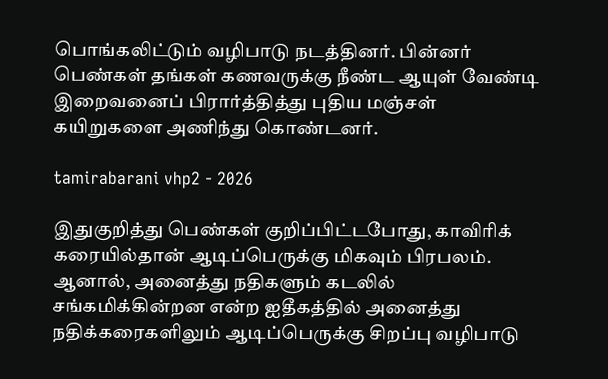பொங்கலிட்டும் வழிபாடு நடத்தினர். பின்னர் பெண்கள் தங்கள் கணவருக்கு நீண்ட ஆயுள் வேண்டி இறைவனைப் பிரார்த்தித்து புதிய மஞ்சள் கயிறுகளை அணிந்து கொண்டனர்.

tamirabarani vhp2 - 2026

இதுகுறித்து பெண்கள் குறிப்பிட்டபோது, காவிரிக் கரையில்தான் ஆடிப்பெருக்கு மிகவும் பிரபலம். ஆனால், அனைத்து நதிகளும் கடலில் சங்கமிக்கின்றன என்ற ஐதீகத்தில் அனைத்து நதிக்கரைகளிலும் ஆடிப்பெருக்கு சிறப்பு வழிபாடு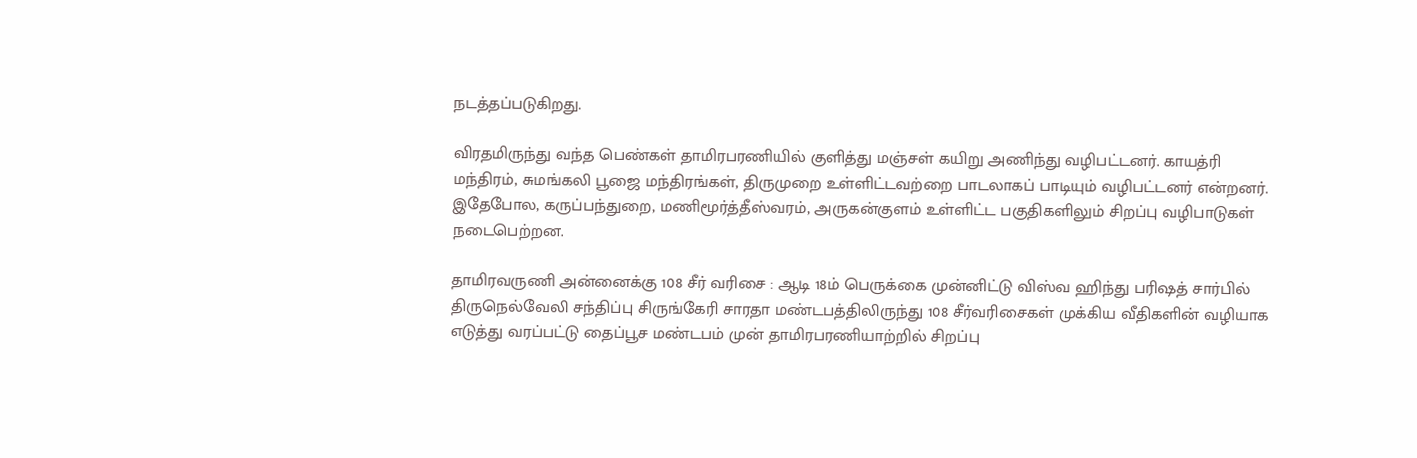நடத்தப்படுகிறது.

விரதமிருந்து வந்த பெண்கள் தாமிரபரணியில் குளித்து மஞ்சள் கயிறு அணிந்து வழிபட்டனர். காயத்ரி மந்திரம், சுமங்கலி பூஜை மந்திரங்கள், திருமுறை உள்ளிட்டவற்றை பாடலாகப் பாடியும் வழிபட்டனர் என்றனர். இதேபோல, கருப்பந்துறை, மணிமூர்த்தீஸ்வரம், அருகன்குளம் உள்ளிட்ட பகுதிகளிலும் சிறப்பு வழிபாடுகள் நடைபெற்றன.

தாமிரவருணி அன்னைக்கு 108 சீர் வரிசை : ஆடி 18ம் பெருக்கை முன்னிட்டு விஸ்வ ஹிந்து பரிஷத் சார்பில் திருநெல்வேலி சந்திப்பு சிருங்கேரி சாரதா மண்டபத்திலிருந்து 108 சீர்வரிசைகள் முக்கிய வீதிகளின் வழியாக எடுத்து வரப்பட்டு தைப்பூச மண்டபம் முன் தாமிரபரணியாற்றில் சிறப்பு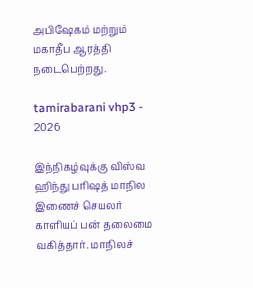அபிஷேகம் மற்றும் மகாதீப ஆரத்தி நடைபெற்றது.

tamirabarani vhp3 - 2026

இந்நிகழ்வுக்கு விஸ்வ ஹிந்து பரிஷத் மாநில இணைச் செயலர் காளியப் பன் தலைமை வகித்தார். மாநிலச்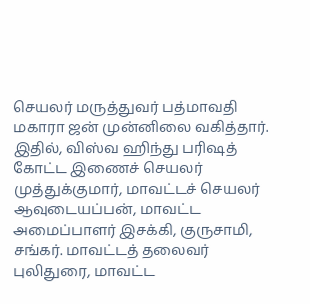செயலர் மருத்துவர் பத்மாவதி மகாரா ஜன் முன்னிலை வகித்தார். இதில், விஸ்வ ஹிந்து பரிஷத் கோட்ட இணைச் செயலர் முத்துக்குமார், மாவட்டச் செயலர் ஆவுடையப்பன், மாவட்ட அமைப்பாளர் இசக்கி, குருசாமி, சங்கர். மாவட்டத் தலைவர் புலிதுரை, மாவட்ட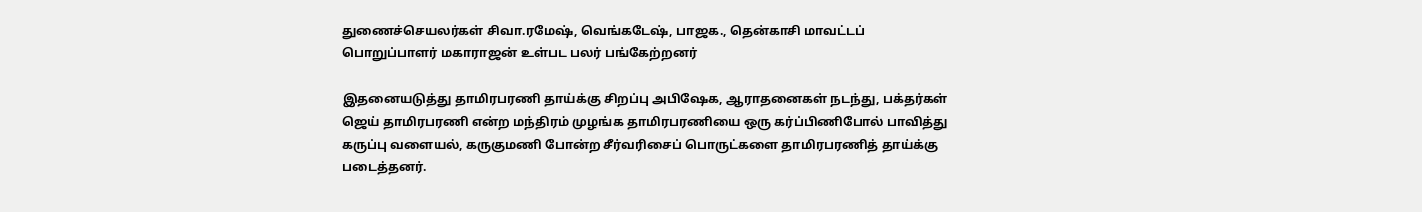துணைச்செயலர்கள் சிவா.ரமேஷ், வெங்கடேஷ், பாஜக., தென்காசி மாவட்டப் பொறுப்பாளர் மகாராஜன் உள்பட பலர் பங்கேற்றனர்

இதனையடுத்து தாமிரபரணி தாய்க்கு சிறப்பு அபிஷேக, ஆராதனைகள் நடந்து, பக்தர்கள் ஜெய் தாமிரபரணி என்ற மந்திரம் முழங்க தாமிரபரணியை ஒரு கர்ப்பிணிபோல் பாவித்து கருப்பு வளையல், கருகுமணி போன்ற சீர்வரிசைப் பொருட்களை தாமிரபரணித் தாய்க்கு படைத்தனர்.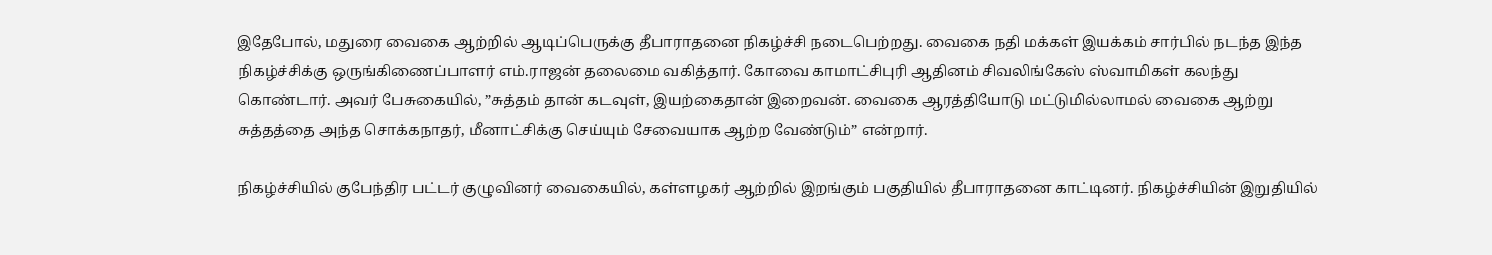இதேபோல், மதுரை வைகை ஆற்றில் ஆடிப்பெருக்கு தீபாராதனை நிகழ்ச்சி நடைபெற்றது. வைகை நதி மக்கள் இயக்கம் சார்பில் நடந்த இந்த நிகழ்ச்சிக்கு ஒருங்கிணைப்பாளர் எம்.ராஜன் தலைமை வகித்தார். கோவை காமாட்சிபுரி ஆதினம் சிவலிங்கேஸ் ஸ்வாமிகள் கலந்து கொண்டார். அவர் பேசுகையில், ”சுத்தம் தான் கடவுள், இயற்கைதான் இறைவன். வைகை ஆரத்தியோடு மட்டுமில்லாமல் வைகை ஆற்று சுத்தத்தை அந்த சொக்கநாதர், மீனாட்சிக்கு செய்யும் சேவையாக ஆற்ற வேண்டும்” என்றார்.

நிகழ்ச்சியில் குபேந்திர பட்டர் குழுவினர் வைகையில், கள்ளழகர் ஆற்றில் இறங்கும் பகுதியில் தீபாராதனை காட்டினர். நிகழ்ச்சியின் இறுதியில்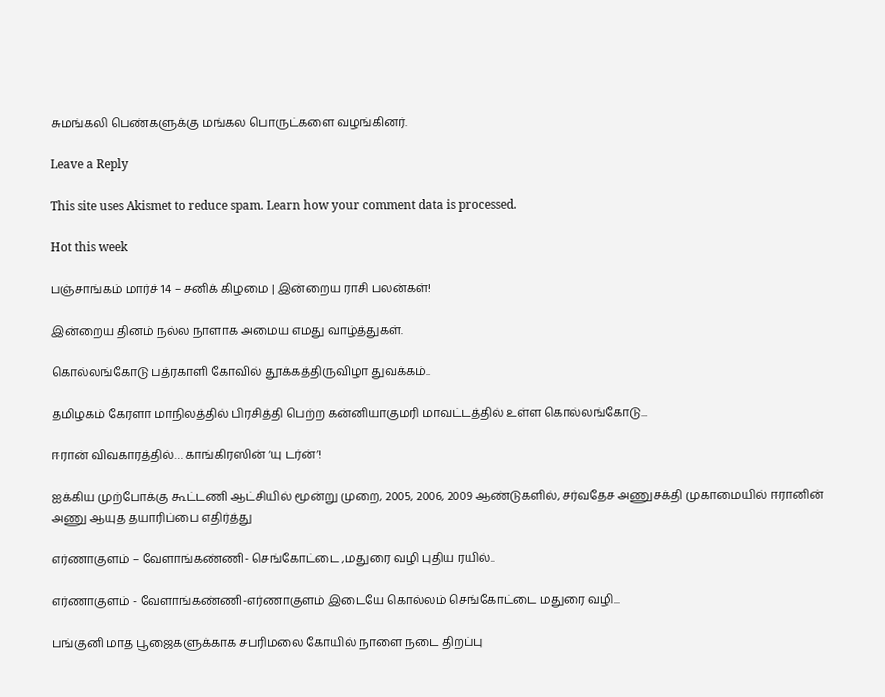சுமங்கலி பெண்களுக்கு மங்கல பொருட்களை வழங்கினர்.

Leave a Reply

This site uses Akismet to reduce spam. Learn how your comment data is processed.

Hot this week

பஞ்சாங்கம் மார்ச் 14 – சனிக் கிழமை | இன்றைய ராசி பலன்கள்!

இன்றைய தினம் நல்ல நாளாக அமைய எமது வாழ்த்துகள்.

கொல்லங்கோடு பத்ரகாளி கோவில் தூக்கத்திருவிழா துவக்கம்..

தமிழகம் கேரளா மாநிலத்தில் பிரசித்தி பெற்ற கன்னியாகுமரி மாவட்டத்தில் உள்ள கொல்லங்கோடு...

ஈரான் விவகாரத்தில்… காங்கிரஸின் ‘யு டர்ன்’!

ஐக்கிய முற்போக்கு கூட்டணி ஆட்சியில் மூன்று முறை, 2005, 2006, 2009 ஆண்டுகளில், சர்வதேச அணுசக்தி முகாமையில் ஈரானின் அணு ஆயுத தயாரிப்பை எதிர்த்து

எர்ணாகுளம் – வேளாங்கண்ணி- செங்கோட்டை ,மதுரை வழி புதிய ரயில்..

எர்ணாகுளம் - வேளாங்கண்ணி-எர்ணாகுளம் இடையே கொல்லம் செங்கோட்டை மதுரை வழி...

பங்குனி மாத பூஜைகளுக்காக சபரிமலை கோயில் நாளை நடை திறப்பு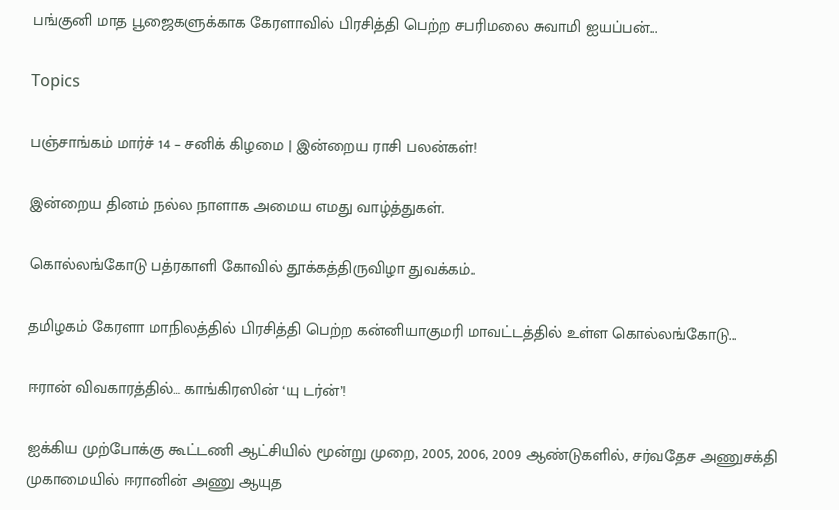பங்குனி மாத பூஜைகளுக்காக கேரளாவில் பிரசித்தி பெற்ற சபரிமலை சுவாமி ஐயப்பன்...

Topics

பஞ்சாங்கம் மார்ச் 14 – சனிக் கிழமை | இன்றைய ராசி பலன்கள்!

இன்றைய தினம் நல்ல நாளாக அமைய எமது வாழ்த்துகள்.

கொல்லங்கோடு பத்ரகாளி கோவில் தூக்கத்திருவிழா துவக்கம்..

தமிழகம் கேரளா மாநிலத்தில் பிரசித்தி பெற்ற கன்னியாகுமரி மாவட்டத்தில் உள்ள கொல்லங்கோடு...

ஈரான் விவகாரத்தில்… காங்கிரஸின் ‘யு டர்ன்’!

ஐக்கிய முற்போக்கு கூட்டணி ஆட்சியில் மூன்று முறை, 2005, 2006, 2009 ஆண்டுகளில், சர்வதேச அணுசக்தி முகாமையில் ஈரானின் அணு ஆயுத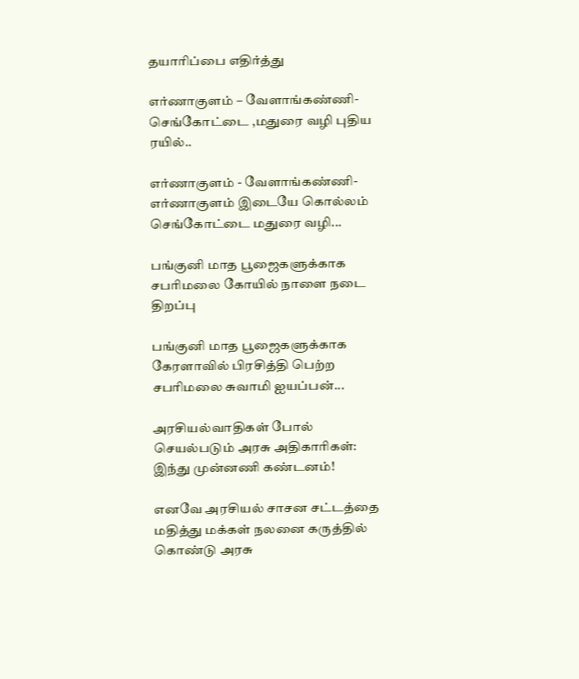தயாரிப்பை எதிர்த்து

எர்ணாகுளம் – வேளாங்கண்ணி- செங்கோட்டை ,மதுரை வழி புதிய ரயில்..

எர்ணாகுளம் - வேளாங்கண்ணி-எர்ணாகுளம் இடையே கொல்லம் செங்கோட்டை மதுரை வழி...

பங்குனி மாத பூஜைகளுக்காக சபரிமலை கோயில் நாளை நடை திறப்பு

பங்குனி மாத பூஜைகளுக்காக கேரளாவில் பிரசித்தி பெற்ற சபரிமலை சுவாமி ஐயப்பன்...

அரசியல்வாதிகள் போல் செயல்படும் அரசு அதிகாரிகள்: இந்து முன்னணி கண்டனம்!

எனவே அரசியல் சாசன சட்டத்தை மதித்து மக்கள் நலனை கருத்தில் கொண்டு அரசு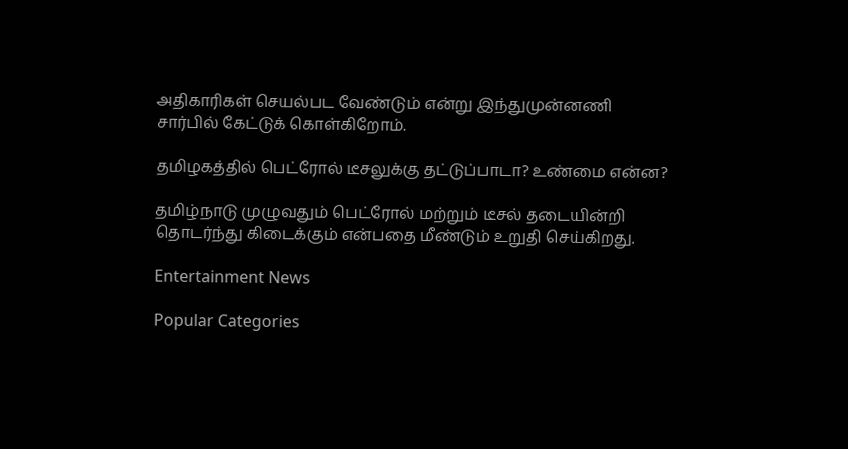அதிகாரிகள் செயல்பட வேண்டும் என்று இந்துமுன்னணி சார்பில் கேட்டுக் கொள்கிறோம்.

தமிழகத்தில் பெட்ரோல் டீசலுக்கு தட்டுப்பாடா? உண்மை என்ன?

தமிழ்நாடு முழுவதும் பெட்ரோல் மற்றும் டீசல் தடையின்றி தொடர்ந்து கிடைக்கும் என்பதை மீண்டும் உறுதி செய்கிறது.

Entertainment News

Popular Categories